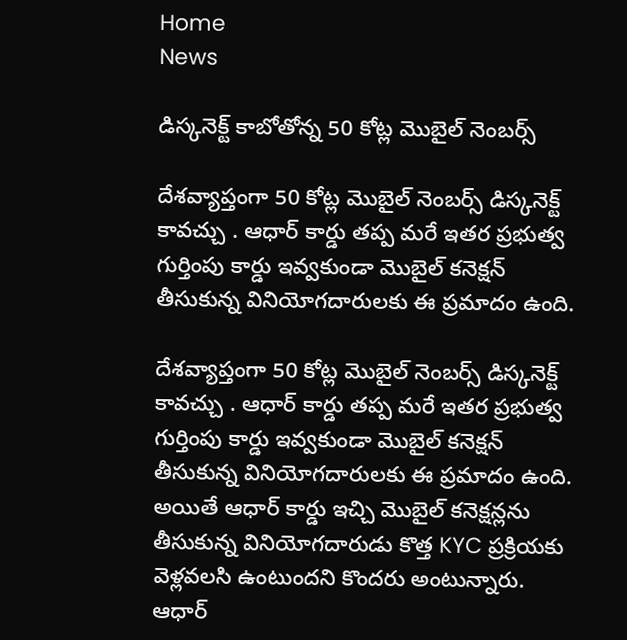Home
News

డిస్కనెక్ట్ కాబోతోన్న 50 కోట్ల మొబైల్ నెంబర్స్

దేశవ్యాప్తంగా 50 కోట్ల మొబైల్ నెంబర్స్ డిస్కనెక్ట్ కావచ్చు . ఆధార్ కార్డు తప్ప మరే ఇతర ప్రభుత్వ గుర్తింపు కార్డు ఇవ్వకుండా మొబైల్ కనెక్షన్ తీసుకున్న వినియోగదారులకు ఈ ప్రమాదం ఉంది.

దేశవ్యాప్తంగా 50 కోట్ల మొబైల్ నెంబర్స్ డిస్కనెక్ట్ కావచ్చు . ఆధార్ కార్డు తప్ప మరే ఇతర ప్రభుత్వ గుర్తింపు కార్డు ఇవ్వకుండా మొబైల్ కనెక్షన్ తీసుకున్న వినియోగదారులకు ఈ ప్రమాదం ఉంది. అయితే ఆధార్ కార్డు ఇచ్చి మొబైల్ కనెక్షన్లను తీసుకున్న వినియోగదారుడు కొత్త KYC ప్రక్రియకు వెళ్లవలసి ఉంటుందని కొందరు అంటున్నారు. ఆధార్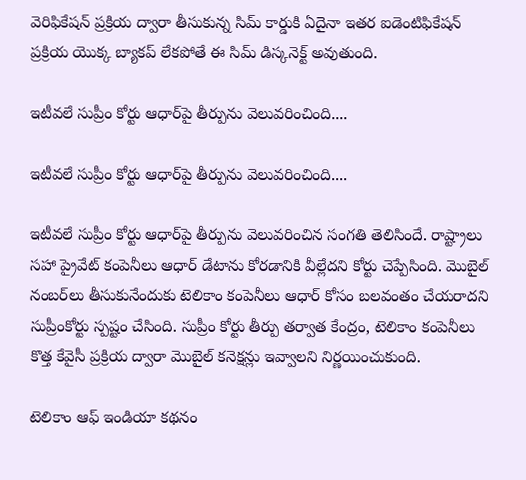వెరిఫికేషన్ ప్రక్రియ ద్వారా తీసుకున్న సిమ్ కార్డుకి ఏదైనా ఇతర ఐడెంటిఫికేషన్ ప్రక్రియ యొక్క బ్యాకప్ లేకపోతే ఈ సిమ్ డిస్కనెక్ట్ అవుతుంది.

ఇటీవలే సుప్రీం కోర్టు ఆధార్‌పై తీర్పును వెలువరించింది....

ఇటీవలే సుప్రీం కోర్టు ఆధార్‌పై తీర్పును వెలువరించింది....

ఇటీవలే సుప్రీం కోర్టు ఆధార్‌పై తీర్పును వెలువరించిన సంగతి తెలిసిందే. రాష్ట్రాలు సహా ప్రైవేట్‌ కంపెనీలు ఆధార్‌ డేటాను కోరడానికి వీల్లేదని కోర్టు చెప్పేసింది. మొబైల్ నంబర్‌లు తీసుకునేందుకు టెలికాం కంపెనీలు ఆధార్ కోసం బలవంతం చేయరాదని సుప్రీంకోర్టు స్పష్టం చేసింది. సుప్రీం కోర్టు తీర్పు తర్వాత కేంద్రం, టెలికాం కంపెనీలు కొత్త కేవైసీ ప్రక్రియ ద్వారా మొబైల్ కనెక్షన్లు ఇవ్వాలని నిర్ణయించుకుంది.

టెలికాం ఆఫ్ ఇండియా కథనం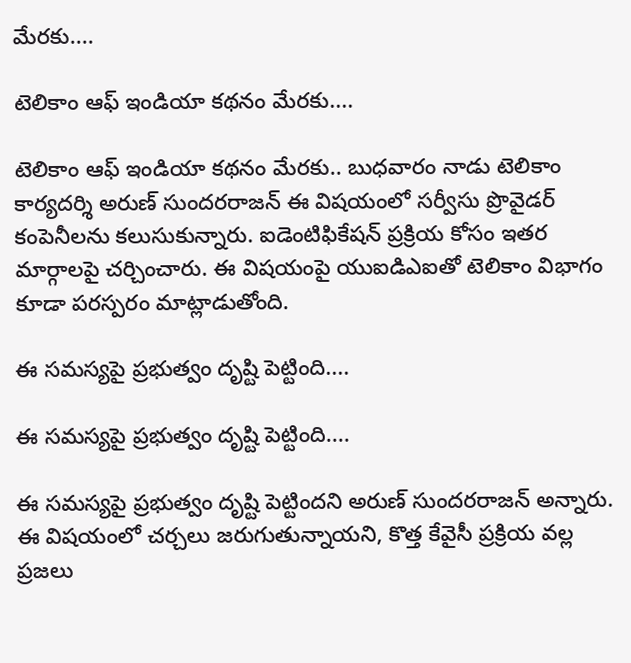మేరకు....

టెలికాం ఆఫ్ ఇండియా కథనం మేరకు....

టెలికాం ఆఫ్ ఇండియా కథనం మేరకు.. బుధవారం నాడు టెలికాం కార్యదర్శి అరుణ్ సుందరరాజన్ ఈ విషయంలో సర్వీసు ప్రొవైడర్ కంపెనీలను కలుసుకున్నారు. ఐడెంటిఫికేషన్ ప్రక్రియ కోసం ఇతర మార్గాలపై చర్చించారు. ఈ విషయంపై యుఐడిఎఐతో టెలికాం విభాగం కూడా పరస్పరం మాట్లాడుతోంది.

ఈ సమస్యపై ప్రభుత్వం దృష్టి పెట్టింది....

ఈ సమస్యపై ప్రభుత్వం దృష్టి పెట్టింది....

ఈ సమస్యపై ప్రభుత్వం దృష్టి పెట్టిందని అరుణ్ సుందరరాజన్ అన్నారు. ఈ విషయంలో చర్చలు జరుగుతున్నాయని, కొత్త కేవైసీ ప్రక్రియ వల్ల ప్రజలు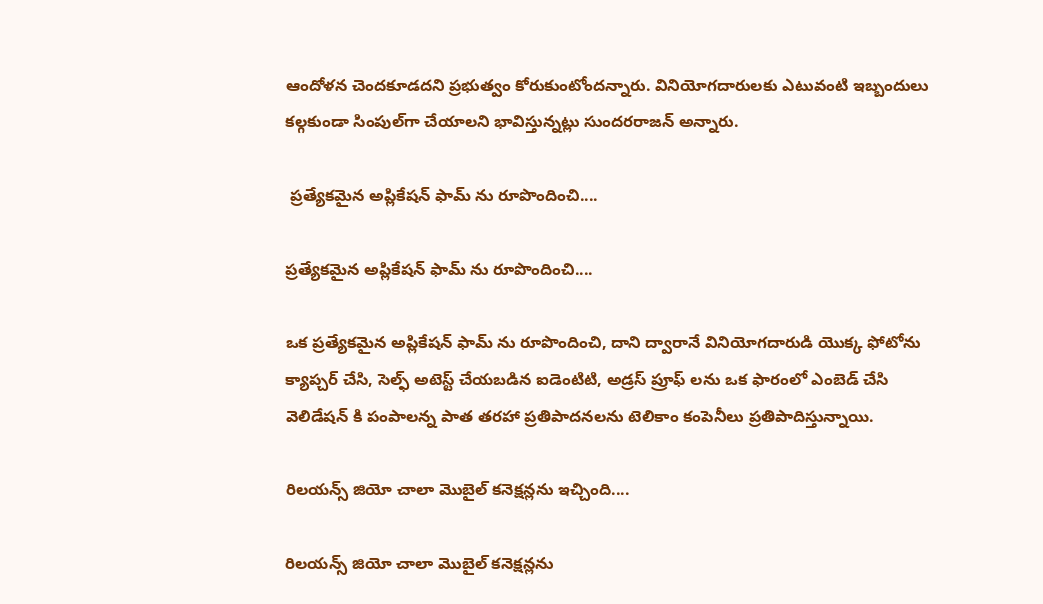ఆందోళన చెందకూడదని ప్రభుత్వం కోరుకుంటోందన్నారు. వినియోగదారులకు ఎటువంటి ఇబ్బందులు కల్గకుండా సింపుల్‌గా చేయాలని భావిస్తున్నట్లు సుందరరాజన్ అన్నారు.

 ప్రత్యేకమైన అప్లికేషన్ ఫామ్ ను రూపొందించి....

ప్రత్యేకమైన అప్లికేషన్ ఫామ్ ను రూపొందించి....

ఒక ప్రత్యేకమైన అప్లికేషన్ ఫామ్ ను రూపొందించి, దాని ద్వారానే వినియోగదారుడి యొక్క ఫోటోను క్యాప్చర్ చేసి, సెల్ఫ్ అటెస్ట్ చేయబడిన ఐడెంటిటి, అడ్రస్ ప్రూఫ్ లను ఒక ఫారంలో ఎంబెడ్ చేసి వెలిడేషన్ కి పంపాలన్న పాత తరహా ప్రతిపాదనలను టెలికాం కంపెనీలు ప్రతిపాదిస్తున్నాయి.

రిలయన్స్ జియో చాలా మొబైల్ కనెక్షన్లను ఇచ్చింది....

రిలయన్స్ జియో చాలా మొబైల్ కనెక్షన్లను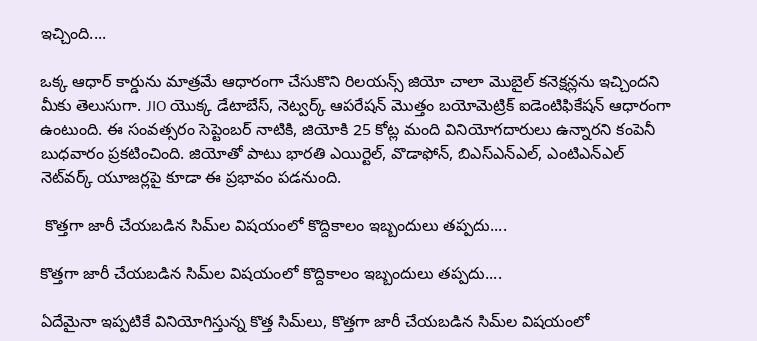ఇచ్చింది....

ఒక్క ఆధార్ కార్డును మాత్రమే ఆధారంగా చేసుకొని రిలయన్స్ జియో చాలా మొబైల్ కనెక్షన్లను ఇచ్చిందని మీకు తెలుసుగా. JIO యొక్క డేటాబేస్, నెట్వర్క్ ఆపరేషన్ మొత్తం బయోమెట్రిక్ ఐడెంటిఫికేషన్ ఆధారంగా ఉంటుంది. ఈ సంవత్సరం సెప్టెంబర్ నాటికి, జియోకి 25 కోట్ల మంది వినియోగదారులు ఉన్నారని కంపెనీ బుధవారం ప్రకటించింది. జియోతో పాటు భారతి ఎయిర్టెల్, వొడాఫోన్, బిఎస్ఎన్ఎల్, ఎంటిఎన్ఎల్ నెట్‌వర్క్ యూజర్లపై కూడా ఈ ప్రభావం పడనుంది.

 కొత్తగా జారీ చేయబడిన సిమ్‌ల విషయంలో కొద్దికాలం ఇబ్బందులు తప్పదు....

కొత్తగా జారీ చేయబడిన సిమ్‌ల విషయంలో కొద్దికాలం ఇబ్బందులు తప్పదు....

ఏదేమైనా ఇప్పటికే వినియోగిస్తున్న కొత్త సిమ్‌లు, కొత్తగా జారీ చేయబడిన సిమ్‌ల విషయంలో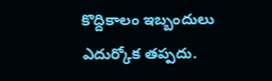కొద్దికాలం ఇబ్బందులు ఎదుర్కోక తప్పదు.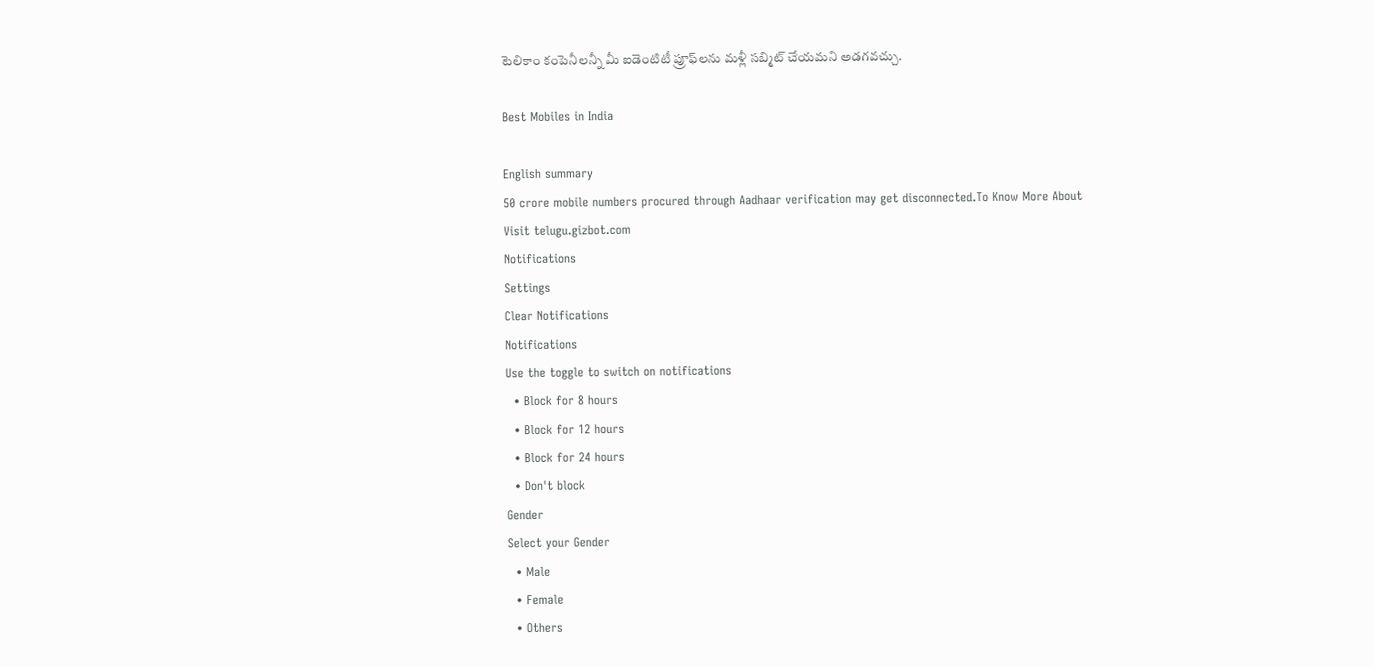టెలికాం కంపెనీలన్నీ మీ ఐడెంటిటీ ప్రూఫ్‌లను మళ్లీ సబ్మిట్ చేయమని అడగవచ్చు.

Best Mobiles in India

English summary
50 crore mobile numbers procured through Aadhaar verification may get disconnected.To Know More About Visit telugu.gizbot.com
Notifications
Settings
Clear Notifications
Notifications
Use the toggle to switch on notifications
  • Block for 8 hours
  • Block for 12 hours
  • Block for 24 hours
  • Don't block
Gender
Select your Gender
  • Male
  • Female
  • Others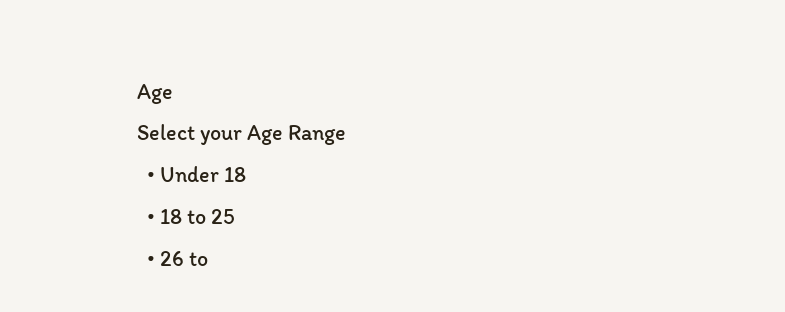Age
Select your Age Range
  • Under 18
  • 18 to 25
  • 26 to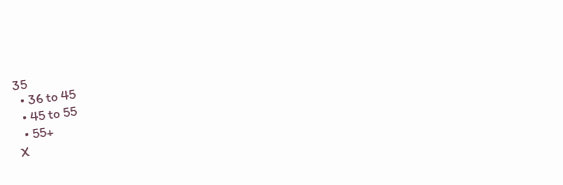35
  • 36 to 45
  • 45 to 55
  • 55+
X